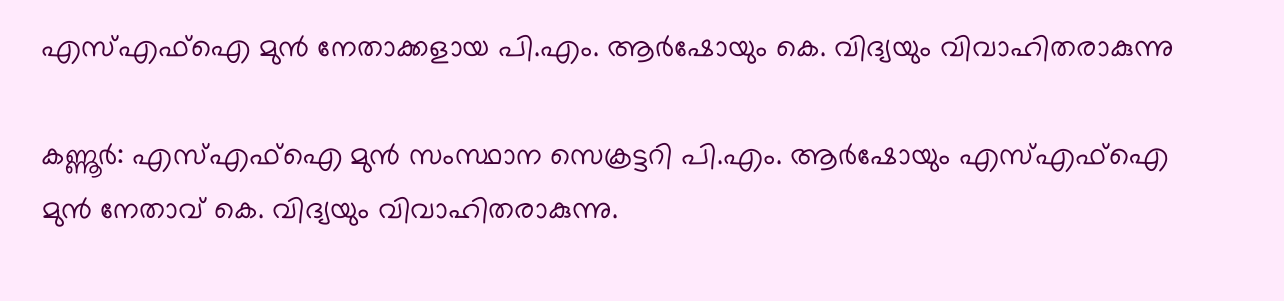എസ്‌എഫ്‌ഐ മുൻ നേതാക്കളായ പി.എം. ആർഷോയും കെ. വിദ്യയും വിവാഹിതരാകുന്നു

കണ്ണൂർ: എസ്‌എഫ്‌ഐ മുൻ സംസ്ഥാന സെക്രട്ടറി പി.എം. ആർഷോയും എസ്‌എഫ്‌ഐ മുൻ നേതാവ് കെ. വിദ്യയും വിവാഹിതരാകുന്നു.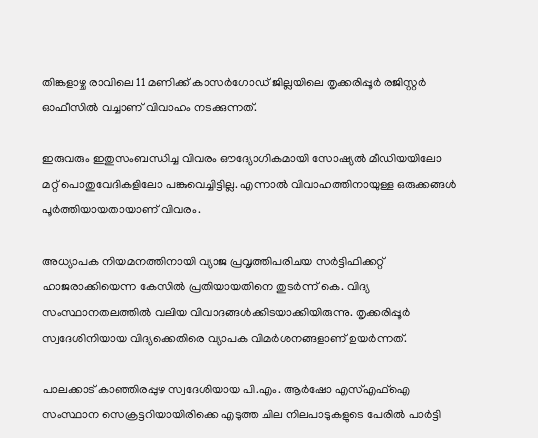തിങ്കളാഴ്ച രാവിലെ 11 മണിക്ക് കാസർഗോഡ് ജില്ലയിലെ തൃക്കരിപ്പൂർ രജിസ്റ്റർ ഓഫീസിൽ വച്ചാണ് വിവാഹം നടക്കുന്നത്.

ഇരുവരും ഇതുസംബന്ധിച്ച വിവരം ഔദ്യോഗികമായി സോഷ്യൽ മീഡിയയിലോ മറ്റ് പൊതുവേദികളിലോ പങ്കുവെച്ചിട്ടില്ല. എന്നാൽ വിവാഹത്തിനായുള്ള ഒരുക്കങ്ങൾ പൂർത്തിയായതായാണ് വിവരം.

അധ്യാപക നിയമനത്തിനായി വ്യാജ പ്രവൃത്തിപരിചയ സർട്ടിഫിക്കറ്റ് ഹാജരാക്കിയെന്ന കേസിൽ പ്രതിയായതിനെ തുടർന്ന് കെ. വിദ്യ സംസ്ഥാനതലത്തിൽ വലിയ വിവാദങ്ങൾക്കിടയാക്കിയിരുന്നു. തൃക്കരിപ്പൂർ സ്വദേശിനിയായ വിദ്യക്കെതിരെ വ്യാപക വിമർശനങ്ങളാണ് ഉയർന്നത്.

പാലക്കാട് കാഞ്ഞിരപ്പുഴ സ്വദേശിയായ പി.എം. ആർഷോ എസ്‌എഫ്‌ഐ സംസ്ഥാന സെക്രട്ടറിയായിരിക്കെ എടുത്ത ചില നിലപാടുകളുടെ പേരിൽ പാർട്ടി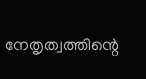നേതൃത്വത്തിന്റെ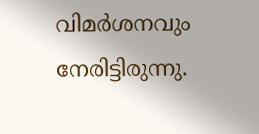വിമർശനവും നേരിട്ടിരുന്നു.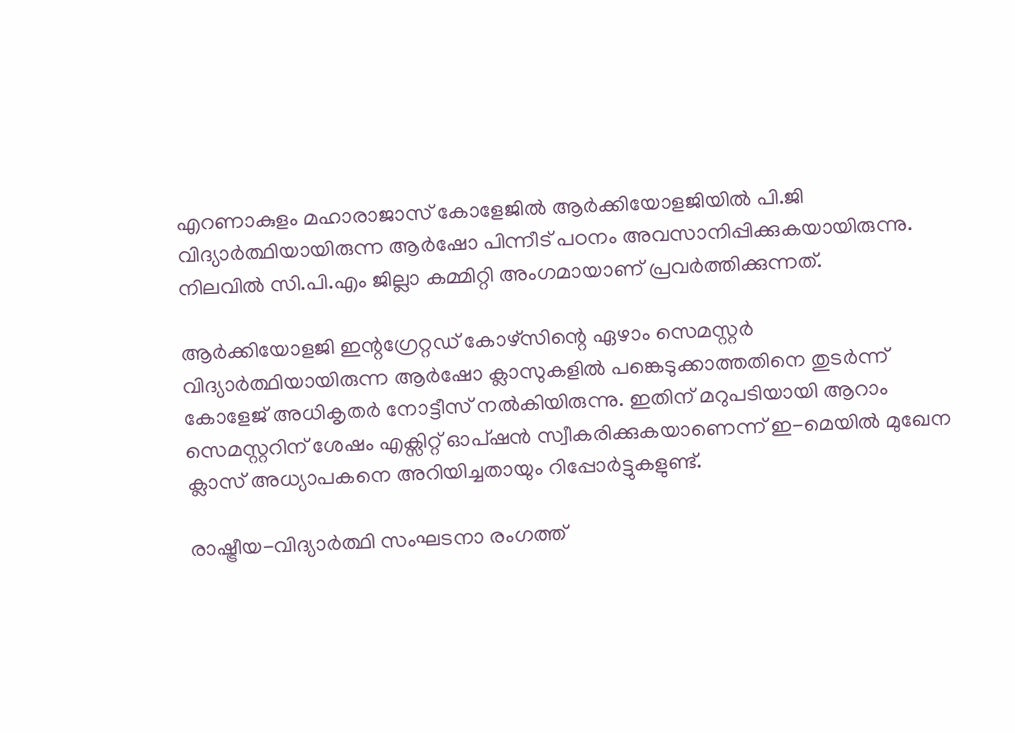എറണാകുളം മഹാരാജാസ് കോളേജിൽ ആർക്കിയോളജിയിൽ പി.ജി വിദ്യാർത്ഥിയായിരുന്ന ആർഷോ പിന്നീട് പഠനം അവസാനിപ്പിക്കുകയായിരുന്നു. നിലവിൽ സി.പി.എം ജില്ലാ കമ്മിറ്റി അംഗമായാണ് പ്രവർത്തിക്കുന്നത്.

ആർക്കിയോളജി ഇന്റഗ്രേറ്റഡ് കോഴ്സിന്റെ ഏഴാം സെമസ്റ്റർ വിദ്യാർത്ഥിയായിരുന്ന ആർഷോ ക്ലാസുകളിൽ പങ്കെടുക്കാത്തതിനെ തുടർന്ന് കോളേജ് അധികൃതർ നോട്ടീസ് നൽകിയിരുന്നു. ഇതിന് മറുപടിയായി ആറാം സെമസ്റ്ററിന് ശേഷം എക്സിറ്റ് ഓപ്ഷൻ സ്വീകരിക്കുകയാണെന്ന് ഇ-മെയിൽ മുഖേന ക്ലാസ് അധ്യാപകനെ അറിയിച്ചതായും റിപ്പോർട്ടുകളുണ്ട്.

രാഷ്ട്രീയ-വിദ്യാർത്ഥി സംഘടനാ രംഗത്ത്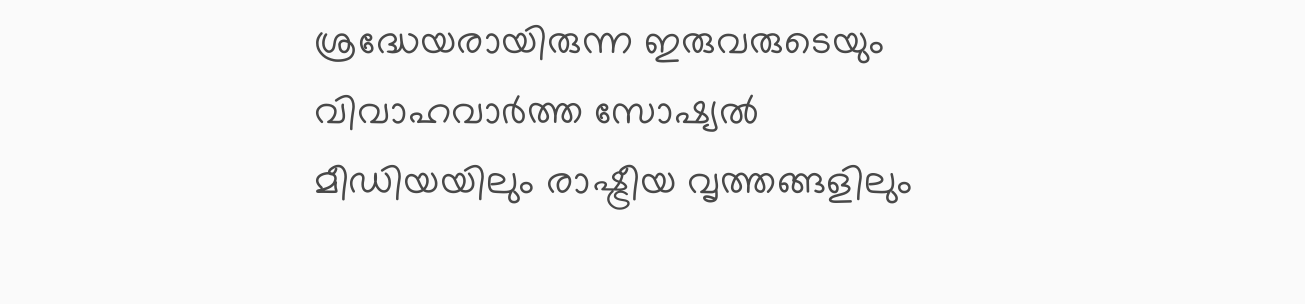ശ്രദ്ധേയരായിരുന്ന ഇരുവരുടെയും വിവാഹവാർത്ത സോഷ്യൽ മീഡിയയിലും രാഷ്ട്രീയ വൃത്തങ്ങളിലും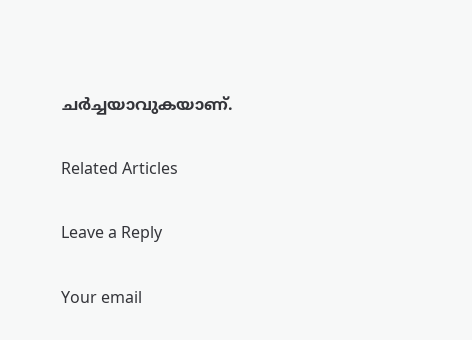ചർച്ചയാവുകയാണ്.

Related Articles

Leave a Reply

Your email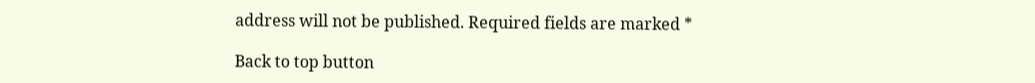address will not be published. Required fields are marked *

Back to top button